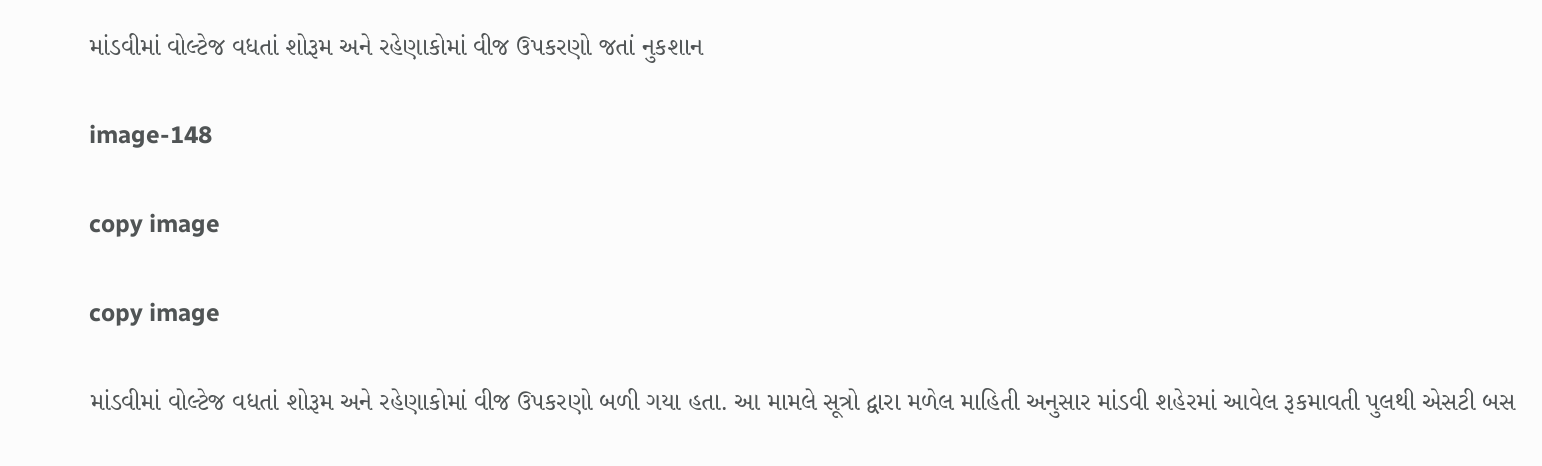માંડવીમાં વોલ્ટેજ વધતાં શોરૂમ અને રહેણાકોમાં વીજ ઉપકરણો જતાં નુકશાન

image-148

copy image

copy image

માંડવીમાં વોલ્ટેજ વધતાં શોરૂમ અને રહેણાકોમાં વીજ ઉપકરણો બળી ગયા હતા. આ મામલે સૂત્રો દ્વારા મળેલ માહિતી અનુસાર માંડવી શહેરમાં આવેલ રૂકમાવતી પુલથી એસટી બસ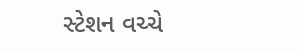સ્ટેશન વચ્ચે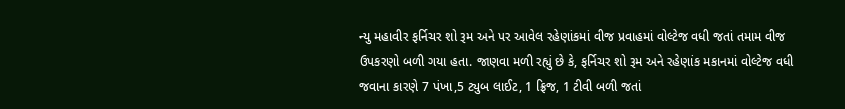ન્યુ મહાવીર ફર્નિચર શો રૂમ અને પર આવેલ રહેણાંકમાં વીજ પ્રવાહમાં વોલ્ટેજ વધી જતાં તમામ વીજ ઉપકરણો બળી ગયા હતા. જાણવા મળી રહ્યું છે કે, ફર્નિચર શો રૂમ અને રહેણાંક મકાનમાં વોલ્ટેજ વધી જવાના કારણે 7 પંખા,5 ટ્યુબ લાઈટ, 1 ફ્રિજ, 1 ટીવી બળી જતાં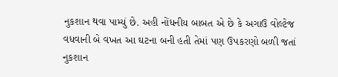નુકશાન થવા પામ્યું છે. અહી નોંધનીય બાબત એ છે કે અગાઉ વોલ્ટેજ વધવાની બે વખત આ ઘટના બની હતી તેમાં પણ ઉપકરણો બળી જતાં નુકશાન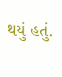થયું હતું.